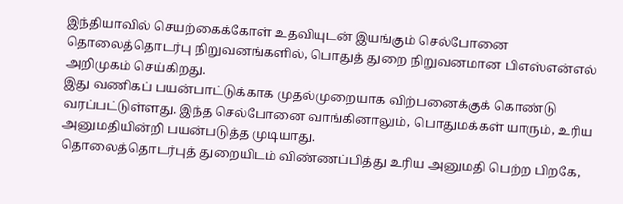இந்தியாவில் செயற்கைக்கோள் உதவியுடன் இயங்கும் செல்போனை தொலைத்தொடர்பு நிறுவனங்களில், பொதுத் துறை நிறுவனமான பிஎஸ்என்எல் அறிமுகம் செய்கிறது.
இது வணிகப் பயன்பாட்டுக்காக முதல்முறையாக விற்பனைக்குக் கொண்டு வரப்பட்டுள்ளது. இந்த செல்போனை வாங்கினாலும், பொதுமக்கள் யாரும், உரிய அனுமதியின்றி பயன்படுத்த முடியாது.
தொலைத்தொடர்புத் துறையிடம் விண்ணப்பித்து உரிய அனுமதி பெற்ற பிறகே,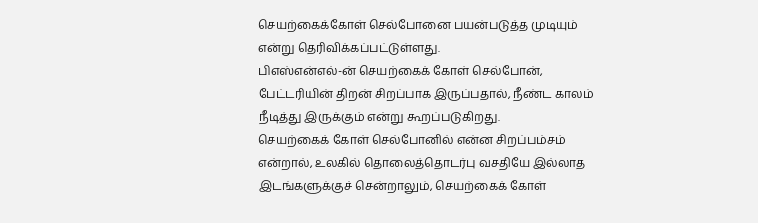செயற்கைக்கோள் செல்போனை பயன்படுத்த முடியும் என்று தெரிவிக்கப்பட்டுள்ளது.
பிஎஸ்என்எல்-ன் செயற்கைக் கோள் செல்போன், பேட்டரியின் திறன் சிறப்பாக இருப்பதால், நீண்ட காலம் நீடித்து இருக்கும் என்று கூறப்படுகிறது.
செயற்கைக் கோள் செல்போனில் என்ன சிறப்பம்சம் என்றால், உலகில் தொலைத்தொடர்பு வசதியே இல்லாத இடங்களுக்குச் சென்றாலும், செயற்கைக் கோள்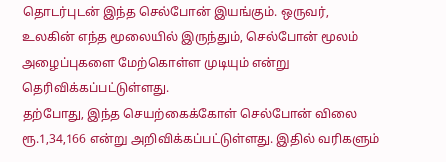தொடர்புடன் இந்த செல்போன் இயங்கும். ஒருவர், உலகின் எந்த மூலையில் இருந்தும், செல்போன் மூலம் அழைப்புகளை மேற்கொள்ள முடியும் என்று தெரிவிக்கப்பட்டுள்ளது.
தற்போது, இந்த செயற்கைக்கோள் செல்போன் விலை ரூ.1,34,166 என்று அறிவிக்கப்பட்டுள்ளது. இதில் வரிகளும்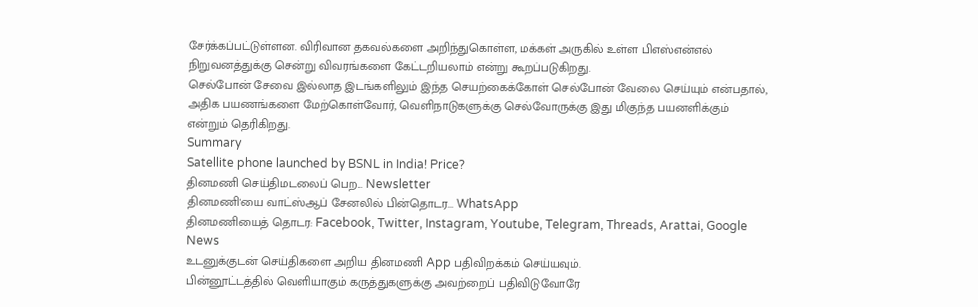சேர்க்கப்பட்டுள்ளன. விரிவான தகவல்களை அறிந்துகொள்ள, மக்கள் அருகில் உள்ள பிஎஸ்என்எல் நிறுவனத்துக்கு சென்று விவரங்களை கேட்டறியலாம் என்று கூறப்படுகிறது.
செல்போன் சேவை இல்லாத இடங்களிலும் இந்த செயற்கைக்கோள் செல்போன் வேலை செய்யும் என்பதால், அதிக பயணங்களை மேற்கொள்வோர், வெளிநாடுகளுக்கு செல்வோருக்கு இது மிகுந்த பயனளிக்கும் என்றும் தெரிகிறது.
Summary
Satellite phone launched by BSNL in India! Price?
தினமணி செய்திமடலைப் பெற... Newsletter
தினமணி'யை வாட்ஸ்ஆப் சேனலில் பின்தொடர... WhatsApp
தினமணியைத் தொடர: Facebook, Twitter, Instagram, Youtube, Telegram, Threads, Arattai, Google News
உடனுக்குடன் செய்திகளை அறிய தினமணி App பதிவிறக்கம் செய்யவும்.
பின்னூட்டத்தில் வெளியாகும் கருத்துகளுக்கு அவற்றைப் பதிவிடுவோரே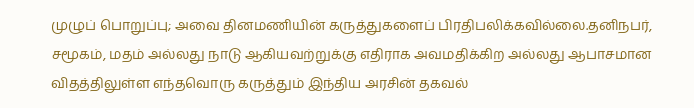முழுப் பொறுப்பு; அவை தினமணியின் கருத்துகளைப் பிரதிபலிக்கவில்லை.தனிநபர், சமூகம், மதம் அல்லது நாடு ஆகியவற்றுக்கு எதிராக அவமதிக்கிற அல்லது ஆபாசமான விதத்திலுள்ள எந்தவொரு கருத்தும் இந்திய அரசின் தகவல்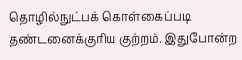தொழில்நுட்பக் கொள்கைப்படி தண்டனைக்குரிய குற்றம். இதுபோன்ற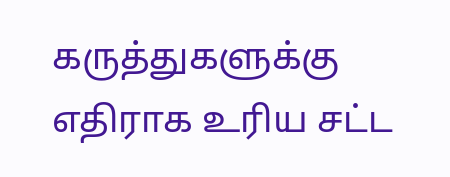கருத்துகளுக்கு எதிராக உரிய சட்ட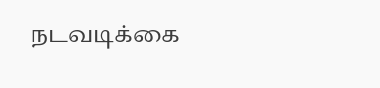நடவடிக்கை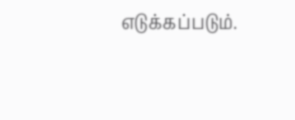எடுக்கப்படும்.